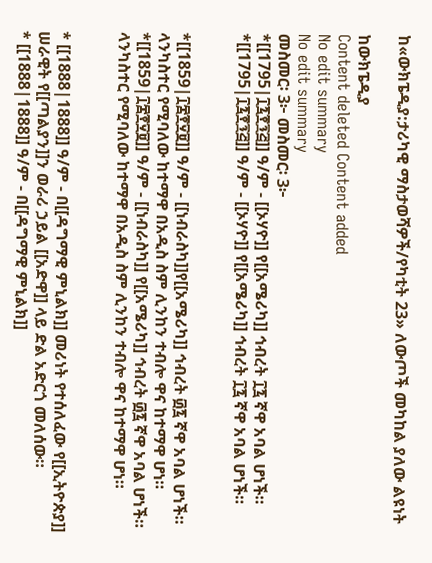ከ«ውክፔዲያ:ታሪካዊ ማስታወሻዎች/የካቲት 23» ለውጦች መካከል ያለው ልዩነት

ከውክፔዲያ
Content deleted Content added
No edit summary
No edit summary
መስመር፡ 3፦ መስመር፡ 3፦
*[[1795|፲፯፻፺፭]] ዓ/ም - [[ኦሃዮ]] የ[[አሜሪካ]] ኅብረት ፲፯ ኛዋ አባል ሆነች።
*[[1795|፲፯፻፺፭]] ዓ/ም - [[ኦሃዮ]] የ[[አሜሪካ]] ኅብረት ፲፯ ኛዋ አባል ሆነች።


*[[1859|፲፰፻፶፱]] ዓ/ም - [[ነብራስካ]]የ[[አሜሪካ]] ኅብረት ፴፯ ኛዋ አባል ሆነች። ላንካስተር የሚባለው ከተማዋ በአዲስ ስም ሊንከን ተብሎ ዋና ከተማዋ ሆነ።
*[[1859|፲፰፻፶፱]] ዓ/ም - [[ነብራስካ]] የ[[አሜሪካ]] ኅብረት ፴፯ ኛዋ አባል ሆነች። ላንካስተር የሚባለው ከተማዋ በአዲስ ስም ሊንከን ተብሎ ዋና ከተማዋ ሆነ።


* [[1888|1888]] ዓ/ም - በ[[ዳግማዊ ምኒልክ]] መሪነት የተሰለፈው የ[[ኢትዮጵያ]] ሠራዊት የ[[ጣልያን]]ን ወራሪ ኃይል [[አድዋ]] ላይ ድል አድርጎ መለሰው።
* [[1888|1888]] ዓ/ም - በ[[ዳግማዊ ምኒልክ]]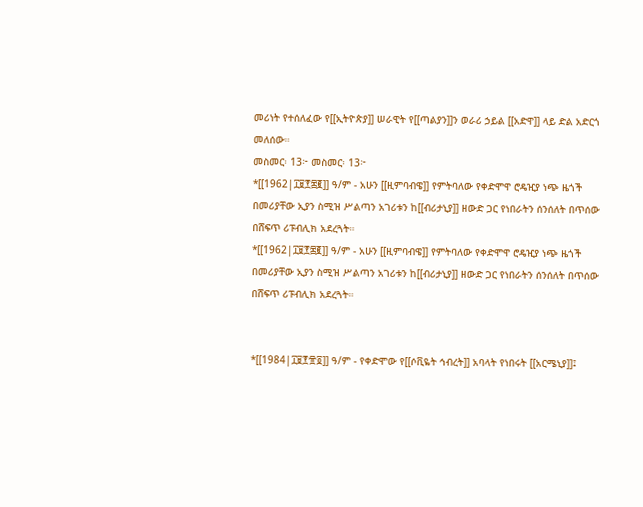መሪነት የተሰለፈው የ[[ኢትዮጵያ]] ሠራዊት የ[[ጣልያን]]ን ወራሪ ኃይል [[አድዋ]] ላይ ድል አድርጎ መለሰው።
መስመር፡ 13፦ መስመር፡ 13፦
*[[1962|፲፱፻፷፪]] ዓ/ም - አሁን [[ዚምባብዌ]] የምትባለው የቀድሞዋ ሮዴዢያ ነጭ ዜጎች በመሪያቸው ኢያን ስሚዝ ሥልጣን አገሪቱን ከ[[ብሪታኒያ]] ዘውድ ጋር የነበራትን ሰንሰለት በጥሰው በሸፍጥ ሪፑብሊክ አደረጓት።
*[[1962|፲፱፻፷፪]] ዓ/ም - አሁን [[ዚምባብዌ]] የምትባለው የቀድሞዋ ሮዴዢያ ነጭ ዜጎች በመሪያቸው ኢያን ስሚዝ ሥልጣን አገሪቱን ከ[[ብሪታኒያ]] ዘውድ ጋር የነበራትን ሰንሰለት በጥሰው በሸፍጥ ሪፑብሊክ አደረጓት።


*[[1984|፲፱፻፹፬]] ዓ/ም - የቀድሞው የ[[ሶቪዬት ኅብረት]] አባላት የነበሩት [[አርሜኒያ]]፤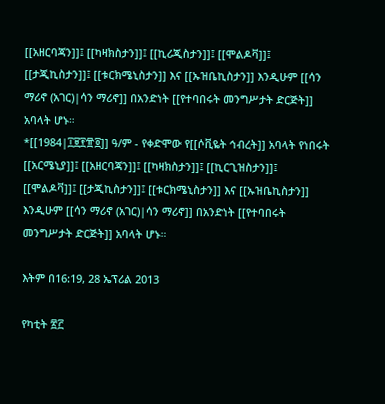[[አዘርባጃን]]፤ [[ካዛክስታን]]፤ [[ኪሪጂስታን]]፤ [[ሞልዶቫ]]፤ [[ታጂኪስታን]]፤ [[ቱርክሜኒስታን]] እና [[ኡዝቤኪስታን]] እንዲሁም [[ሳን ማሪኖ (አገር)|ሳን ማሪኖ]] በአንድነት [[የተባበሩት መንግሥታት ድርጅት]] አባላት ሆኑ።
*[[1984|፲፱፻፹፬]] ዓ/ም - የቀድሞው የ[[ሶቪዬት ኅብረት]] አባላት የነበሩት [[አርሜኒያ]]፤ [[አዘርባጃን]]፤ [[ካዛክስታን]]፤ [[ኪርጊዝስታን]]፤ [[ሞልዶቫ]]፤ [[ታጂኪስታን]]፤ [[ቱርክሜኒስታን]] እና [[ኡዝቤኪስታን]] እንዲሁም [[ሳን ማሪኖ (አገር)|ሳን ማሪኖ]] በአንድነት [[የተባበሩት መንግሥታት ድርጅት]] አባላት ሆኑ።

እትም በ16:19, 28 ኤፕሪል 2013

የካቲት ፳፫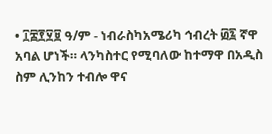• ፲፰፻፶፱ ዓ/ም - ነብራስካአሜሪካ ኅብረት ፴፯ ኛዋ አባል ሆነች። ላንካስተር የሚባለው ከተማዋ በአዲስ ስም ሊንከን ተብሎ ዋና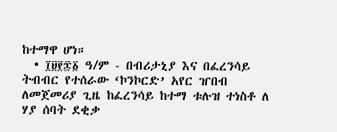ከተማዋ ሆነ።
  • ፲፱፻፷፩ ዓ/ም - በብሪታኒያ እና በፈረንሳይ ትብብር የተሰራው ‘ኮንኮርድ’ አየር ዠበብ ለመጀመሪያ ጊዜ ከፈረንሳይ ከተማ ቱሉዝ ተነስቶ ለ ሃያ ሰባት ደቂቃ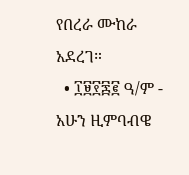የበረራ ሙከራ አደረገ።
  • ፲፱፻፷፪ ዓ/ም - አሁን ዚምባብዌ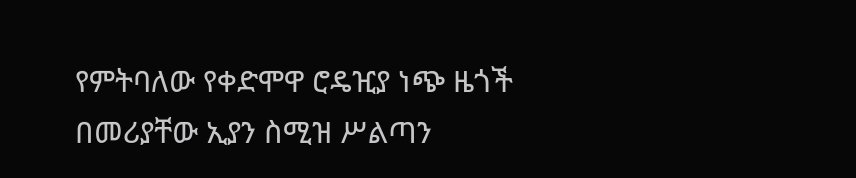የምትባለው የቀድሞዋ ሮዴዢያ ነጭ ዜጎች በመሪያቸው ኢያን ስሚዝ ሥልጣን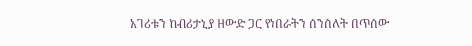አገሪቱን ከብሪታኒያ ዘውድ ጋር የነበራትን ሰንሰለት በጥሰው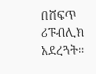በሸፍጥ ሪፑብሊክ አደረጓት።